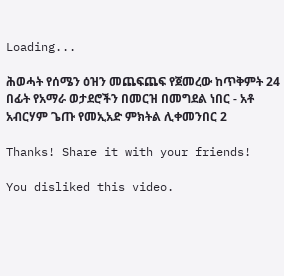Loading...

ሕወሓት የሰሜን ዕዝን መጨፍጨፍ የጀመረው ከጥቅምት 24 በፊት የአማራ ወታደሮችን በመርዝ በመግደል ነበር - አቶ አብርሃም ጌጡ የመኢአድ ምክትል ሊቀመንበር 2

Thanks! Share it with your friends!

You disliked this video.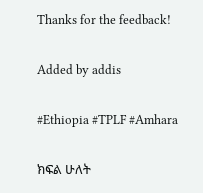Thanks for the feedback!

Added by addis

#Ethiopia #TPLF #Amhara

ክፍል ሁለት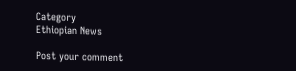Category
Ethiopian News

Post your comment